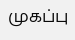முகப்பு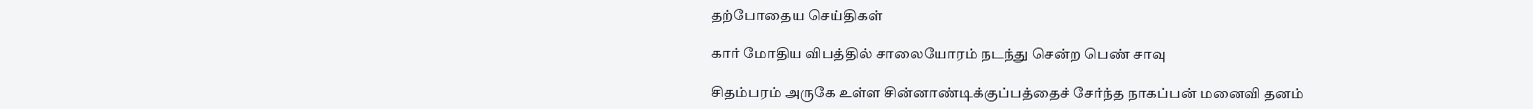தற்போதைய செய்திகள்

கார் மோதிய விபத்தில் சாலையோரம் நடந்து சென்ற பெண் சாவு

சிதம்பரம் அருகே உள்ள சின்னாண்டிக்குப்பத்தைச் சேர்ந்த நாகப்பன் மனைவி தனம்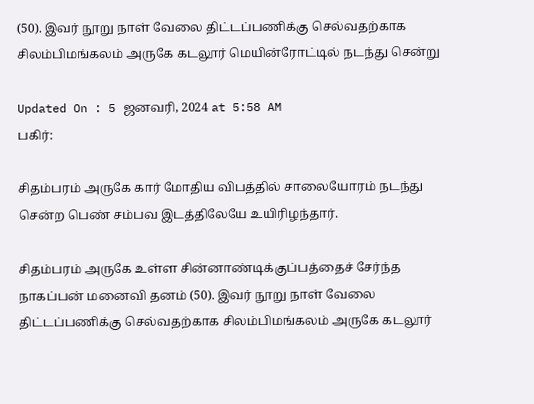(50). இவர் நூறு நாள் வேலை திட்டப்பணிக்கு செல்வதற்காக சிலம்பிமங்கலம் அருகே கடலூர் மெயின்ரோட்டில் நடந்து சென்று

Updated On : 5 ஜனவரி, 2024 at 5:58 AM
பகிர்:

சிதம்பரம் அருகே கார் மோதிய விபத்தில் சாலையோரம் நடந்து சென்ற பெண் சம்பவ இடத்திலேயே உயிரிழந்தார்.

சிதம்பரம் அருகே உள்ள சின்னாண்டிக்குப்பத்தைச் சேர்ந்த நாகப்பன் மனைவி தனம் (50). இவர் நூறு நாள் வேலை திட்டப்பணிக்கு செல்வதற்காக சிலம்பிமங்கலம் அருகே கடலூர்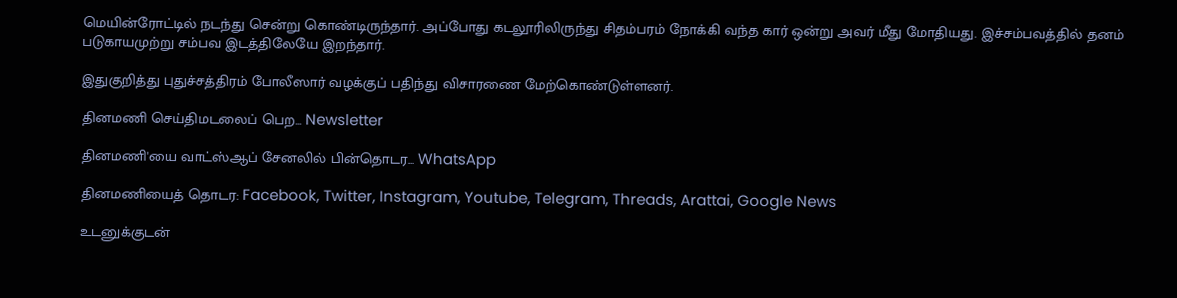மெயின்ரோட்டில் நடந்து சென்று கொண்டிருந்தார். அப்போது கடலூரிலிருந்து சிதம்பரம் நோக்கி வந்த கார் ஒன்று அவர் மீது மோதியது. இச்சம்பவத்தில் தனம் படுகாயமுற்று சம்பவ இடத்திலேயே இறந்தார்.

இதுகுறித்து புதுச்சத்திரம் போலீஸார் வழக்குப் பதிந்து விசாரணை மேற்கொண்டுள்ளனர்.

தினமணி செய்திமடலைப் பெற... Newsletter

தினமணி'யை வாட்ஸ்ஆப் சேனலில் பின்தொடர... WhatsApp

தினமணியைத் தொடர: Facebook, Twitter, Instagram, Youtube, Telegram, Threads, Arattai, Google News

உடனுக்குடன்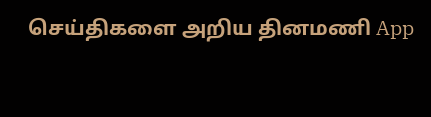செய்திகளை அறிய தினமணி App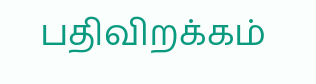பதிவிறக்கம்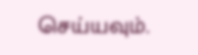செய்யவும்.